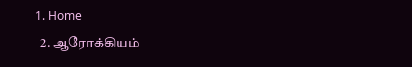1. Home
  2. ஆரோக்கியம்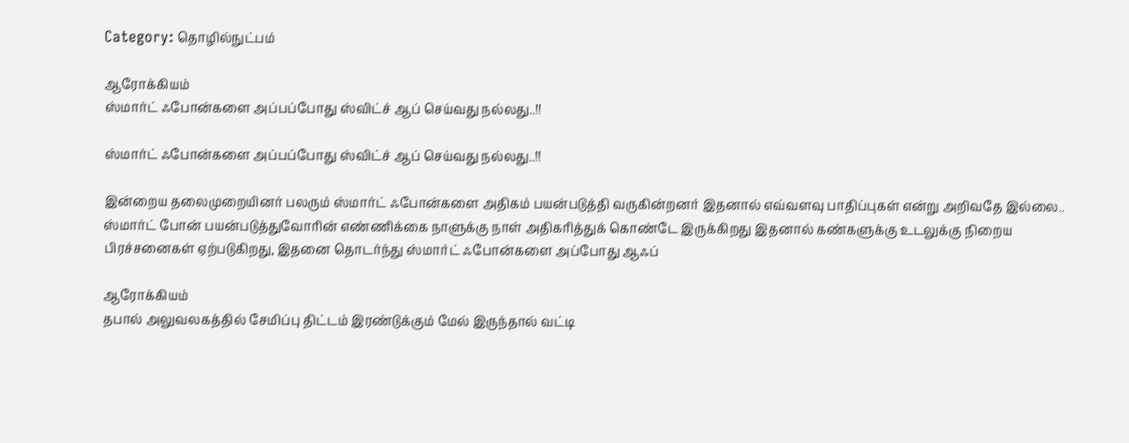Category: தொழில்நுட்பம்

ஆரோக்கியம்
ஸ்மார்ட் ஃபோன்களை அப்பப்போது ஸ்விட்ச் ஆப் செய்வது நல்லது..!!

ஸ்மார்ட் ஃபோன்களை அப்பப்போது ஸ்விட்ச் ஆப் செய்வது நல்லது..!!

இன்றைய தலைமுறையினர் பலரும் ஸ்மார்ட் ஃபோன்களை அதிகம் பயன்படுத்தி வருகின்றனர் இதனால் எவ்வளவு பாதிப்புகள் என்று அறிவதே இல்லை.. ஸ்மார்ட் போன் பயன்படுத்துவோரின் எண்ணிக்கை நாளுக்கு நாள் அதிகரித்துக் கொண்டே இருக்கிறது இதனால் கண்களுக்கு உடலுக்கு நிறைய பிரச்சனைகள் ஏற்படுகிறது, இதனை தொடர்ந்து ஸ்மார்ட் ஃபோன்களை அப்போது ஆஃப்

ஆரோக்கியம்
தபால் அலுவலகத்தில் சேமிப்பு திட்டம் இரண்டுக்கும் மேல் இருந்தால் வட்டி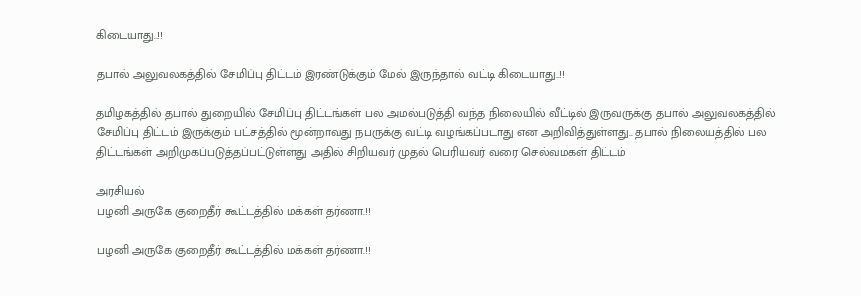கிடையாது..!!

தபால் அலுவலகத்தில் சேமிப்பு திட்டம் இரண்டுக்கும் மேல் இருந்தால் வட்டி கிடையாது..!!

தமிழகத்தில் தபால் துறையில் சேமிப்பு திட்டங்கள் பல அமல்படுத்தி வந்த நிலையில் வீட்டில் இருவருக்கு தபால் அலுவலகத்தில் சேமிப்பு திட்டம் இருக்கும் பட்சத்தில் மூன்றாவது நபருக்கு வட்டி வழங்கப்படாது என அறிவித்துள்ளது.. தபால் நிலையத்தில் பல திட்டங்கள் அறிமுகப்படுத்தப்பட்டுள்ளது அதில் சிறியவர் முதல் பெரியவர் வரை செல்வமகள் திட்டம்

அரசியல்
பழனி அருகே குறைதீர் கூட்டத்தில் மக்கள் தர்ணா.!!

பழனி அருகே குறைதீர் கூட்டத்தில் மக்கள் தர்ணா.!!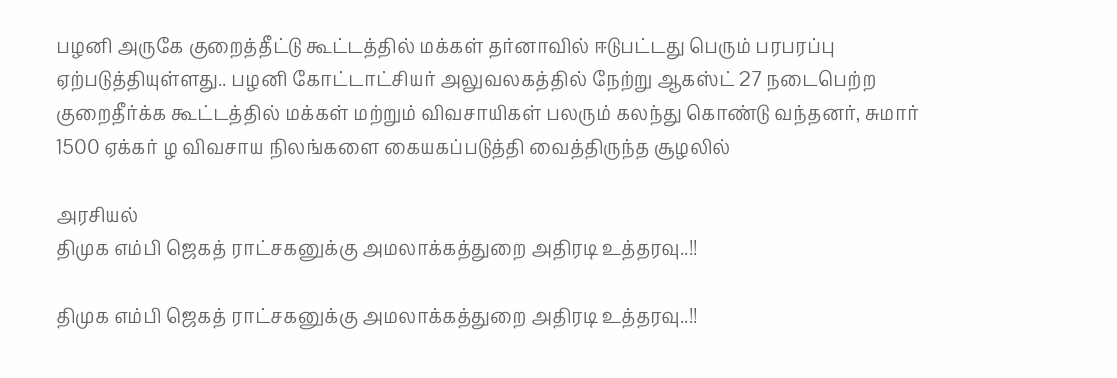பழனி அருகே குறைத்தீட்டு கூட்டத்தில் மக்கள் தர்னாவில் ஈடுபட்டது பெரும் பரபரப்பு ஏற்படுத்தியுள்ளது.. பழனி கோட்டாட்சியர் அலுவலகத்தில் நேற்று ஆகஸ்ட் 27 நடைபெற்ற குறைதீர்க்க கூட்டத்தில் மக்கள் மற்றும் விவசாயிகள் பலரும் கலந்து கொண்டு வந்தனர், சுமார் 1500 ஏக்கர் ழ விவசாய நிலங்களை கையகப்படுத்தி வைத்திருந்த சூழலில்

அரசியல்
திமுக எம்பி ஜெகத் ராட்சகனுக்கு அமலாக்கத்துறை அதிரடி உத்தரவு..!!

திமுக எம்பி ஜெகத் ராட்சகனுக்கு அமலாக்கத்துறை அதிரடி உத்தரவு..!!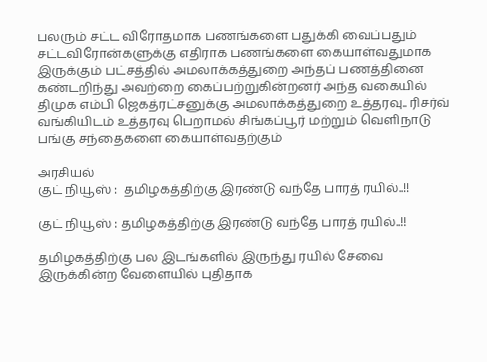பலரும் சட்ட விரோதமாக பணங்களை பதுக்கி வைப்பதும் சட்டவிரோன்களுக்கு எதிராக பணங்களை கையாள்வதுமாக இருக்கும் பட்சத்தில் அமலாக்கத்துறை அந்தப் பணத்தினை கண்டறிந்து அவற்றை கைப்பற்றுகின்றனர் அந்த வகையில் திமுக எம்பி ஜெகத்ரட்சனுக்கு அமலாக்கத்துறை உத்தரவு.. ரிசர்வ் வங்கியிடம் உத்தரவு பெறாமல் சிங்கப்பூர் மற்றும் வெளிநாடு பங்கு சந்தைகளை கையாள்வதற்கும்

அரசியல்
குட் நியூஸ் :  தமிழகத்திற்கு இரண்டு வந்தே பாரத் ரயில்..!!

குட் நியூஸ் : தமிழகத்திற்கு இரண்டு வந்தே பாரத் ரயில்..!!

தமிழகத்திற்கு பல இடங்களில் இருந்து ரயில் சேவை இருக்கின்ற வேளையில் புதிதாக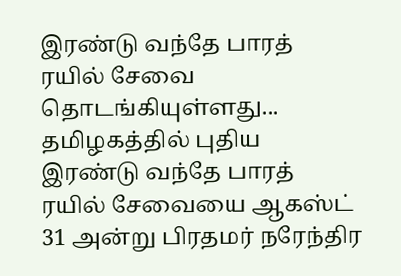இரண்டு வந்தே பாரத் ரயில் சேவை தொடங்கியுள்ளது... தமிழகத்தில் புதிய இரண்டு வந்தே பாரத் ரயில் சேவையை ஆகஸ்ட் 31 அன்று பிரதமர் நரேந்திர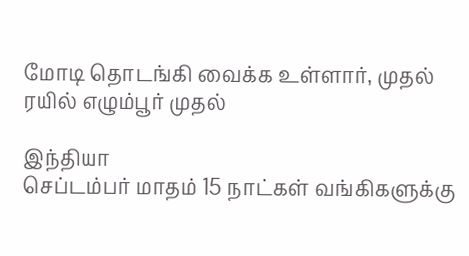மோடி தொடங்கி வைக்க உள்ளார், முதல் ரயில் எழும்பூர் முதல்

இந்தியா
செப்டம்பர் மாதம் 15 நாட்கள் வங்கிகளுக்கு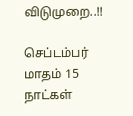விடுமுறை..!!

செப்டம்பர் மாதம் 15 நாட்கள்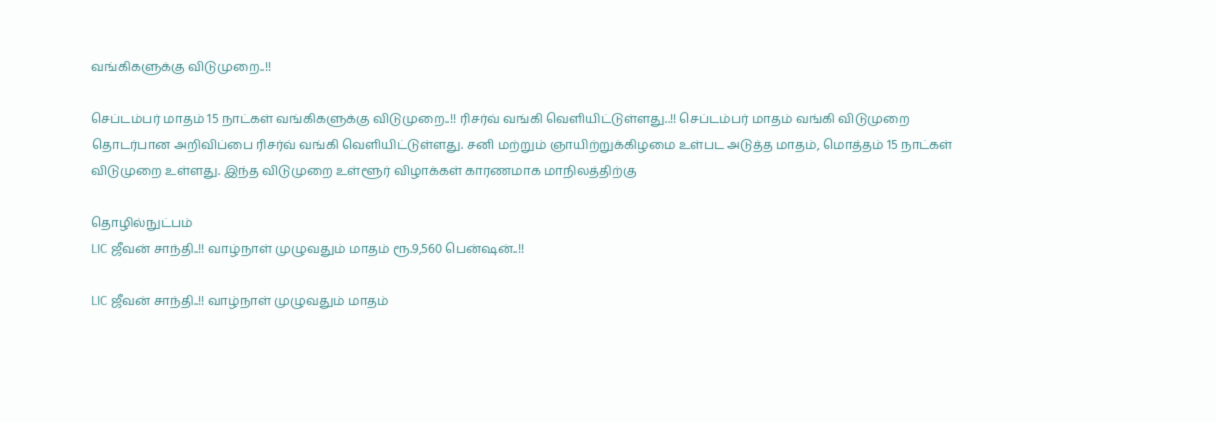வங்கிகளுக்கு விடுமுறை..!!

செப்டம்பர் மாதம் 15 நாட்கள் வங்கிகளுக்கு விடுமுறை..!! ரிசர்வ் வங்கி வெளியிட்டுள்ளது..!! செப்டம்பர் மாதம் வங்கி விடுமுறை தொடர்பான அறிவிப்பை ரிசர்வ் வங்கி வெளியிட்டுள்ளது. சனி மற்றும் ஞாயிற்றுக்கிழமை உள்பட அடுத்த மாதம், மொத்தம் 15 நாட்கள் விடுமுறை உள்ளது. இந்த விடுமுறை உள்ளூர் விழாக்கள் காரணமாக மாநிலத்திற்கு

தொழில்நுட்பம்
LIC ஜீவன் சாந்தி..!! வாழ்நாள் முழுவதும் மாதம் ரூ.9,560 பென்ஷன்..!!

LIC ஜீவன் சாந்தி..!! வாழ்நாள் முழுவதும் மாதம்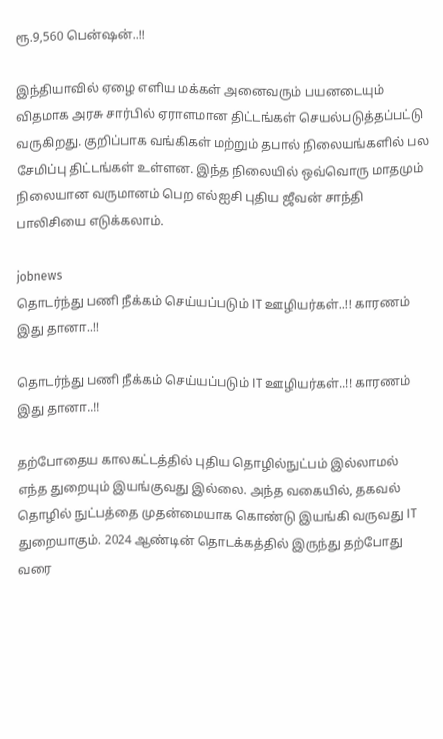ரூ.9,560 பென்ஷன்..!!

இந்தியாவில் ஏழை எளிய மக்கள் அனைவரும் பயனடையும் விதமாக அரசு சார்பில் ஏராளமான திட்டங்கள் செயல்படுத்தப்பட்டு வருகிறது. குறிப்பாக வங்கிகள் மற்றும் தபால் நிலையங்களில் பல சேமிப்பு திட்டங்கள் உள்ளன. இந்த நிலையில் ஒவ்வொரு மாதமும் நிலையான வருமானம் பெற எல்ஐசி புதிய ஜீவன் சாந்தி பாலிசியை எடுக்கலாம்.

jobnews
தொடர்ந்து பணி நீக்கம் செய்யப்படும் IT ஊழியர்கள்..!! காரணம் இது தானா..!!

தொடர்ந்து பணி நீக்கம் செய்யப்படும் IT ஊழியர்கள்..!! காரணம் இது தானா..!!

தற்போதைய காலகட்டத்தில் புதிய தொழில்நுட்பம் இல்லாமல் எந்த துறையும் இயங்குவது இல்லை. அந்த வகையில், தகவல் தொழில் நுட்பத்தை முதன்மையாக கொண்டு இயங்கி வருவது IT துறையாகும். 2024 ஆண்டின் தொடக்கத்தில் இருந்து தற்போது வரை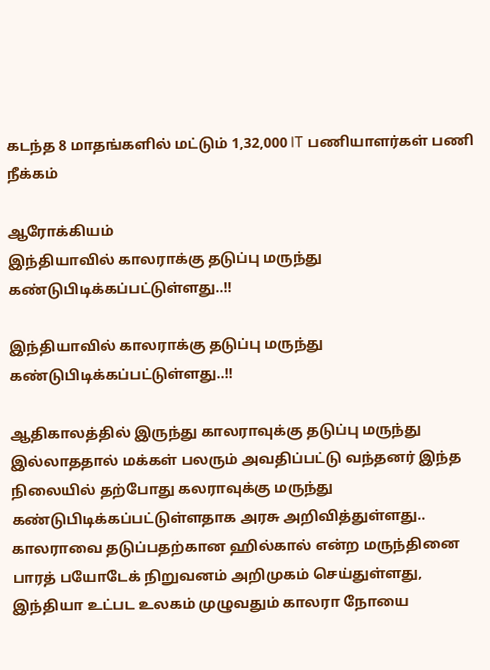கடந்த 8 மாதங்களில் மட்டும் 1,32,000 IT பணியாளர்கள் பணி நீக்கம்

ஆரோக்கியம்
இந்தியாவில் காலராக்கு தடுப்பு மருந்து கண்டுபிடிக்கப்பட்டுள்ளது..!!

இந்தியாவில் காலராக்கு தடுப்பு மருந்து கண்டுபிடிக்கப்பட்டுள்ளது..!!

ஆதிகாலத்தில் இருந்து காலராவுக்கு தடுப்பு மருந்து இல்லாததால் மக்கள் பலரும் அவதிப்பட்டு வந்தனர் இந்த நிலையில் தற்போது கலராவுக்கு மருந்து கண்டுபிடிக்கப்பட்டுள்ளதாக அரசு அறிவித்துள்ளது.. காலராவை தடுப்பதற்கான ஹில்கால் என்ற மருந்தினை பாரத் பயோடேக் நிறுவனம் அறிமுகம் செய்துள்ளது, இந்தியா உட்பட உலகம் முழுவதும் காலரா நோயை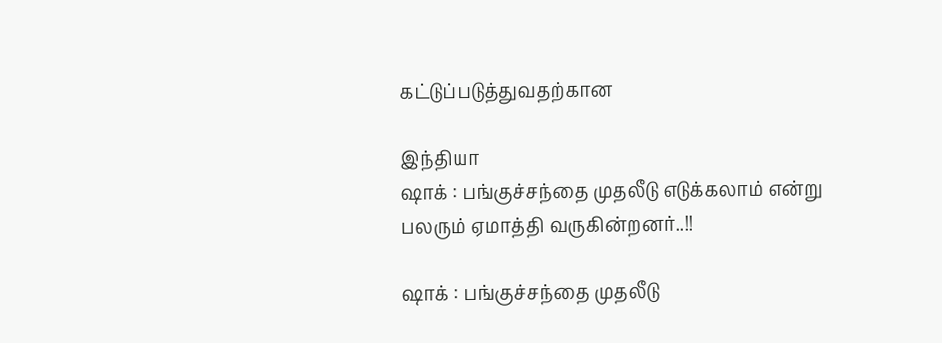கட்டுப்படுத்துவதற்கான

இந்தியா
ஷாக் : பங்குச்சந்தை முதலீடு எடுக்கலாம் என்று பலரும் ஏமாத்தி வருகின்றனர்..!!

ஷாக் : பங்குச்சந்தை முதலீடு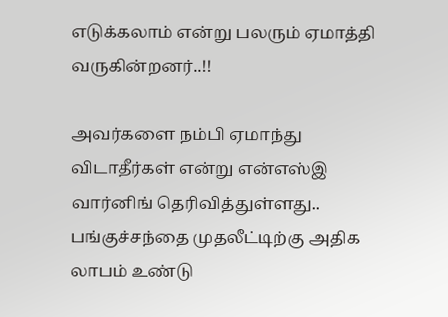எடுக்கலாம் என்று பலரும் ஏமாத்தி வருகின்றனர்..!!

அவர்களை நம்பி ஏமாந்து விடாதீர்கள் என்று என்எஸ்இ வார்னிங் தெரிவித்துள்ளது.. பங்குச்சந்தை முதலீட்டிற்கு அதிக லாபம் உண்டு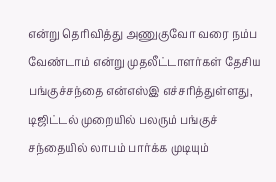என்று தெரிவித்து அணுகுவோ வரை நம்ப வேண்டாம் என்று முதலீட்டாளர்கள் தேசிய பங்குச்சந்தை என்எஸ்இ எச்சரித்துள்ளது, டிஜிட்டல் முறையில் பலரும் பங்குச் சந்தையில் லாபம் பார்க்க முடியும்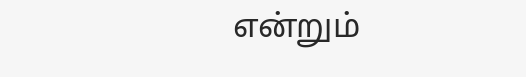என்றும்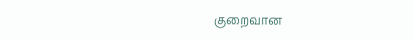குறைவான